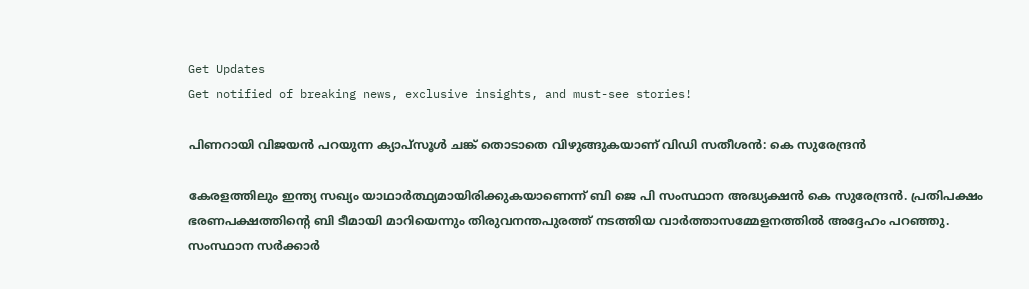Get Updates
Get notified of breaking news, exclusive insights, and must-see stories!

പിണറായി വിജയൻ പറയുന്ന ക്യാപ്സൂൾ ചങ്ക് തൊടാതെ വിഴുങ്ങുകയാണ് വിഡി സതീശൻ: കെ സുരേന്ദ്രന്‍

കേരളത്തിലും ഇന്ത്യ സഖ്യം യാഥാർത്ഥ്യമായിരിക്കുകയാണെന്ന് ബി ജെ പി സംസ്ഥാന അദ്ധ്യക്ഷൻ കെ സുരേന്ദ്രൻ. പ്രതിപക്ഷം ഭരണപക്ഷത്തിൻ്റെ ബി ടീമായി മാറിയെന്നും തിരുവനന്തപുരത്ത് നടത്തിയ വാർത്താസമ്മേളനത്തിൽ അദ്ദേഹം പറഞ്ഞു. സംസ്ഥാന സർക്കാർ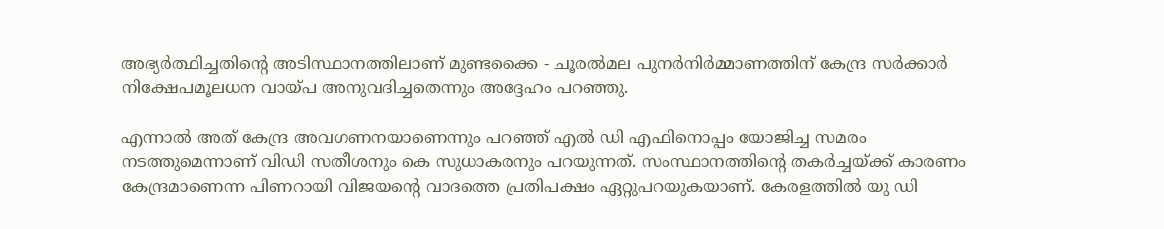അഭ്യർത്ഥിച്ചതിൻ്റെ അടിസ്ഥാനത്തിലാണ് മുണ്ടക്കൈ - ചൂരൽമല പുനർനിർമ്മാണത്തിന് കേന്ദ്ര സർക്കാർ നിക്ഷേപമൂലധന വായ്പ അനുവദിച്ചതെന്നും അദ്ദേഹം പറഞ്ഞു.

എന്നാൽ അത് കേന്ദ്ര അവഗണനയാണെന്നും പറഞ്ഞ് എൽ ഡി എഫിനൊപ്പം യോജിച്ച സമരം നടത്തുമെന്നാണ് വിഡി സതീശനും കെ സുധാകരനും പറയുന്നത്. സംസ്ഥാനത്തിന്റെ തകർച്ചയ്ക്ക് കാരണം കേന്ദ്രമാണെന്ന പിണറായി വിജയൻ്റെ വാദത്തെ പ്രതിപക്ഷം ഏറ്റുപറയുകയാണ്. കേരളത്തിൽ യു ഡി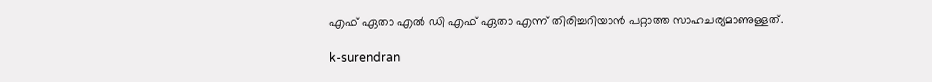എഫ് ഏതാ എൽ ഡി എഫ് ഏതാ എന്ന് തിരിച്ചറിയാൻ പറ്റാത്ത സാഹചര്യമാണുള്ളത്.

k-surendran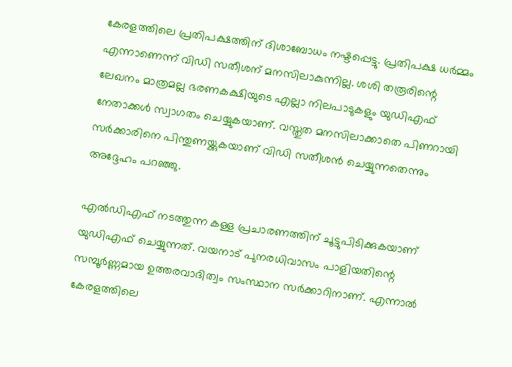കേരളത്തിലെ പ്രതിപക്ഷത്തിന് ദിശാബോധം നഷ്ടപ്പെട്ടു. പ്രതിപക്ഷ ധർമ്മം എന്നാണെന്ന് വിഡി സതീശന് മനസിലാകുന്നില്ല. ശശി തരൂരിന്റെ ലേഖനം മാത്രമല്ല ഭരണകക്ഷിയുടെ എല്ലാ നിലപാടുകളും യുഡിഎഫ് നേതാക്കൾ സ്വാഗതം ചെയ്യുകയാണ്. വസ്തുത മനസിലാക്കാതെ പിണറായി സർക്കാരിനെ പിന്തുണയ്ക്കുകയാണ് വിഡി സതീശൻ ചെയ്യുന്നതെന്നും അദ്ദേഹം പറഞ്ഞു.

എൽഡിഎഫ് നടത്തുന്ന കള്ള പ്രചാരണത്തിന് ചൂട്ടുപിടിക്കുകയാണ് യുഡിഎഫ് ചെയ്യുന്നത്. വയനാട് പുനരധിവാസം പാളിയതിന്റെ സമ്പൂർണ്ണമായ ഉത്തരവാദിത്വം സംസ്ഥാന സർക്കാറിനാണ്. എന്നാൽ കേരളത്തിലെ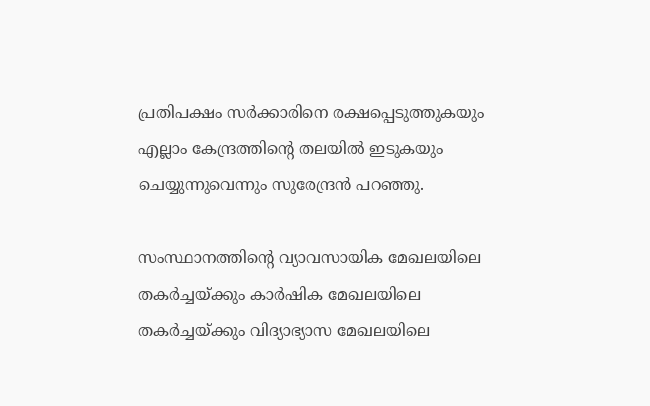പ്രതിപക്ഷം സർക്കാരിനെ രക്ഷപ്പെടുത്തുകയും എല്ലാം കേന്ദ്രത്തിൻ്റെ തലയിൽ ഇടുകയും ചെയ്യുന്നുവെന്നും സുരേന്ദ്രൻ പറഞ്ഞു.

സംസ്ഥാനത്തിൻ്റെ വ്യാവസായിക മേഖലയിലെ തകർച്ചയ്ക്കും കാർഷിക മേഖലയിലെ തകർച്ചയ്ക്കും വിദ്യാഭ്യാസ മേഖലയിലെ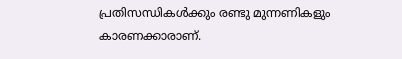പ്രതിസന്ധികൾക്കും രണ്ടു മുന്നണികളും കാരണക്കാരാണ്.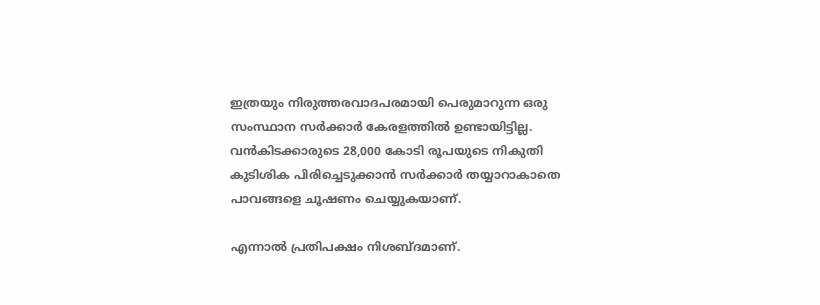ഇത്രയും നിരുത്തരവാദപരമായി പെരുമാറുന്ന ഒരു സംസ്ഥാന സർക്കാർ കേരളത്തിൽ ഉണ്ടായിട്ടില്ല. വൻകിടക്കാരുടെ 28,000 കോടി രൂപയുടെ നികുതി കുടിശിക പിരിച്ചെടുക്കാൻ സർക്കാർ തയ്യാറാകാതെ പാവങ്ങളെ ചൂഷണം ചെയ്യുകയാണ്.

എന്നാൽ പ്രതിപക്ഷം നിശബ്ദമാണ്.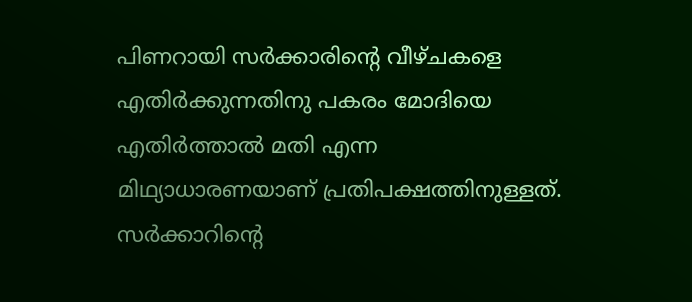പിണറായി സർക്കാരിൻ്റെ വീഴ്ചകളെ എതിർക്കുന്നതിനു പകരം മോദിയെ എതിർത്താൽ മതി എന്ന മിഥ്യാധാരണയാണ് പ്രതിപക്ഷത്തിനുള്ളത്. സർക്കാറിന്റെ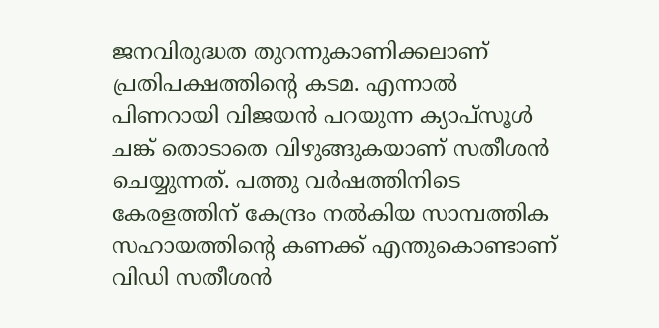ജനവിരുദ്ധത തുറന്നുകാണിക്കലാണ് പ്രതിപക്ഷത്തിൻ്റെ കടമ. എന്നാൽ പിണറായി വിജയൻ പറയുന്ന ക്യാപ്സൂൾ ചങ്ക് തൊടാതെ വിഴുങ്ങുകയാണ് സതീശൻ ചെയ്യുന്നത്. പത്തു വർഷത്തിനിടെ കേരളത്തിന് കേന്ദ്രം നൽകിയ സാമ്പത്തിക സഹായത്തിന്റെ കണക്ക് എന്തുകൊണ്ടാണ് വിഡി സതീശൻ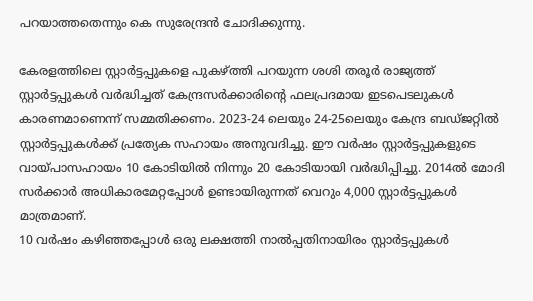പറയാത്തതെന്നും കെ സുരേന്ദ്രന്‍ ചോദിക്കുന്നു.

കേരളത്തിലെ സ്റ്റാർട്ടപ്പുകളെ പുകഴ്ത്തി പറയുന്ന ശശി തരൂർ രാജ്യത്ത് സ്റ്റാർട്ടപ്പുകൾ വർദ്ധിച്ചത് കേന്ദ്രസർക്കാരിന്റെ ഫലപ്രദമായ ഇടപെടലുകൾ കാരണമാണെന്ന് സമ്മതിക്കണം. 2023-24 ലെയും 24-25ലെയും കേന്ദ്ര ബഡ്ജറ്റിൽ സ്റ്റാർട്ടപ്പുകൾക്ക് പ്രത്യേക സഹായം അനുവദിച്ചു. ഈ വർഷം സ്റ്റാർട്ടപ്പുകളുടെ വായ്പാസഹായം 10 കോടിയിൽ നിന്നും 20 കോടിയായി വർദ്ധിപ്പിച്ചു. 2014ൽ മോദി സർക്കാർ അധികാരമേറ്റപ്പോൾ ഉണ്ടായിരുന്നത് വെറും 4,000 സ്റ്റാർട്ടപ്പുകൾ മാത്രമാണ്.
10 വർഷം കഴിഞ്ഞപ്പോൾ ഒരു ലക്ഷത്തി നാൽപ്പതിനായിരം സ്റ്റാർട്ടപ്പുകൾ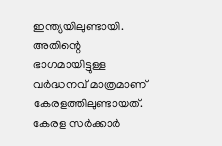ഇന്ത്യയിലുണ്ടായി. അതിന്റെ ഭാഗമായിട്ടുള്ള വർദ്ധനവ് മാത്രമാണ് കേരളത്തിലുണ്ടായത്. കേരള സർക്കാർ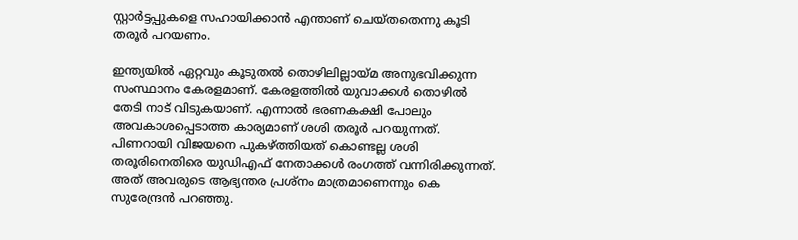സ്റ്റാർട്ടപ്പുകളെ സഹായിക്കാൻ എന്താണ് ചെയ്തതെന്നു കൂടി തരൂർ പറയണം.

ഇന്ത്യയിൽ ഏറ്റവും കൂടുതൽ തൊഴിലില്ലായ്മ അനുഭവിക്കുന്ന സംസ്ഥാനം കേരളമാണ്. കേരളത്തിൽ യുവാക്കൾ തൊഴിൽ തേടി നാട് വിടുകയാണ്. എന്നാൽ ഭരണകക്ഷി പോലും അവകാശപ്പെടാത്ത കാര്യമാണ് ശശി തരൂർ പറയുന്നത്. പിണറായി വിജയനെ പുകഴ്ത്തിയത് കൊണ്ടല്ല ശശി തരൂരിനെതിരെ യുഡിഎഫ് നേതാക്കൾ രംഗത്ത് വന്നിരിക്കുന്നത്. അത് അവരുടെ ആഭ്യന്തര പ്രശ്നം മാത്രമാണെന്നും കെ സുരേന്ദ്രൻ പറഞ്ഞു.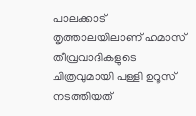പാലക്കാട് തൃത്താലയിലാണ് ഹമാസ് തീവ്രവാദികളുടെ ചിത്രവുമായി പള്ളി ഉറൂസ് നടത്തിയത്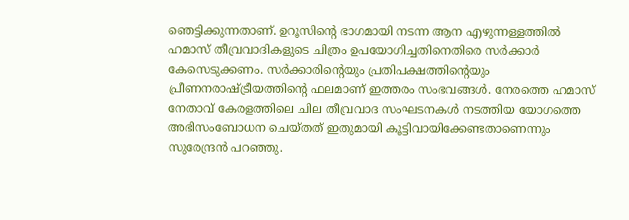ഞെട്ടിക്കുന്നതാണ്. ഉറൂസിന്റെ ഭാഗമായി നടന്ന ആന എഴുന്നള്ളത്തിൽ ഹമാസ് തീവ്രവാദികളുടെ ചിത്രം ഉപയോഗിച്ചതിനെതിരെ സർക്കാർ കേസെടുക്കണം. സർക്കാരിന്റെയും പ്രതിപക്ഷത്തിന്റെയും പ്രീണനരാഷ്ട്രീയത്തിന്റെ ഫലമാണ് ഇത്തരം സംഭവങ്ങൾ. നേരത്തെ ഹമാസ് നേതാവ് കേരളത്തിലെ ചില തീവ്രവാദ സംഘടനകൾ നടത്തിയ യോഗത്തെ അഭിസംബോധന ചെയ്തത് ഇതുമായി കൂട്ടിവായിക്കേണ്ടതാണെന്നും സുരേന്ദ്രൻ പറഞ്ഞു.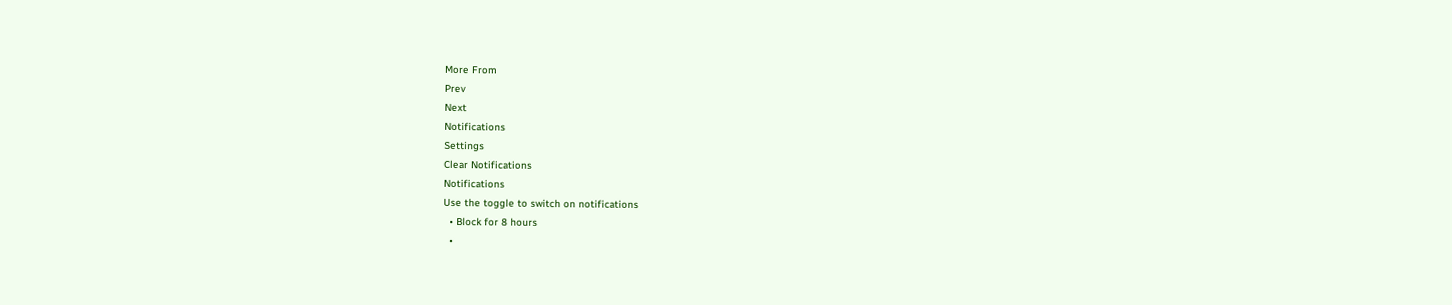More From
Prev
Next
Notifications
Settings
Clear Notifications
Notifications
Use the toggle to switch on notifications
  • Block for 8 hours
  •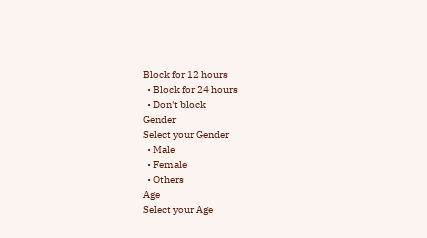Block for 12 hours
  • Block for 24 hours
  • Don't block
Gender
Select your Gender
  • Male
  • Female
  • Others
Age
Select your Age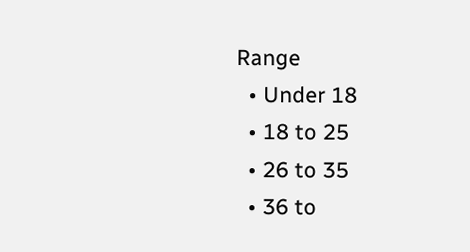Range
  • Under 18
  • 18 to 25
  • 26 to 35
  • 36 to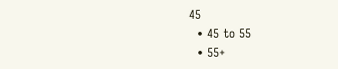45
  • 45 to 55
  • 55+